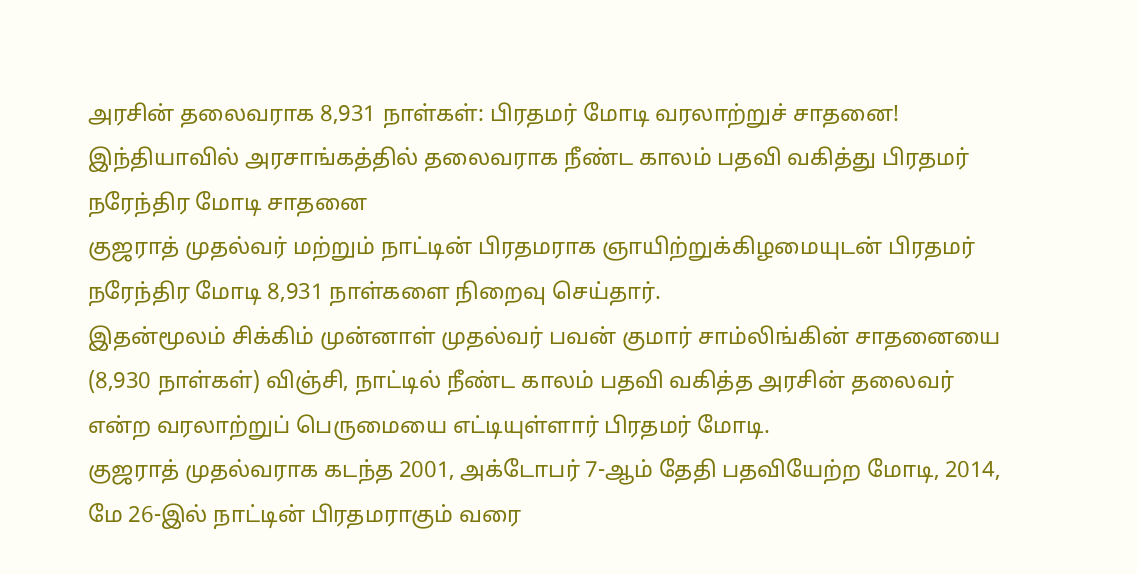அரசின் தலைவராக 8,931 நாள்கள்: பிரதமர் மோடி வரலாற்றுச் சாதனை!
இந்தியாவில் அரசாங்கத்தில் தலைவராக நீண்ட காலம் பதவி வகித்து பிரதமர் நரேந்திர மோடி சாதனை
குஜராத் முதல்வர் மற்றும் நாட்டின் பிரதமராக ஞாயிற்றுக்கிழமையுடன் பிரதமர் நரேந்திர மோடி 8,931 நாள்களை நிறைவு செய்தார்.
இதன்மூலம் சிக்கிம் முன்னாள் முதல்வர் பவன் குமார் சாம்லிங்கின் சாதனையை (8,930 நாள்கள்) விஞ்சி, நாட்டில் நீண்ட காலம் பதவி வகித்த அரசின் தலைவர் என்ற வரலாற்றுப் பெருமையை எட்டியுள்ளார் பிரதமர் மோடி.
குஜராத் முதல்வராக கடந்த 2001, அக்டோபர் 7-ஆம் தேதி பதவியேற்ற மோடி, 2014, மே 26-இல் நாட்டின் பிரதமராகும் வரை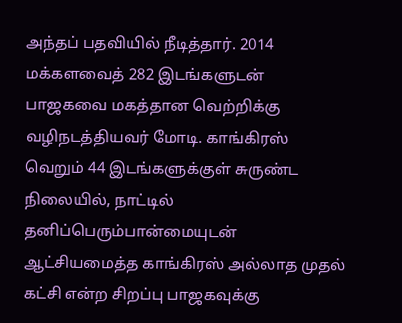அந்தப் பதவியில் நீடித்தார். 2014 மக்களவைத் 282 இடங்களுடன் பாஜகவை மகத்தான வெற்றிக்கு வழிநடத்தியவர் மோடி. காங்கிரஸ் வெறும் 44 இடங்களுக்குள் சுருண்ட நிலையில், நாட்டில் தனிப்பெரும்பான்மையுடன் ஆட்சியமைத்த காங்கிரஸ் அல்லாத முதல் கட்சி என்ற சிறப்பு பாஜகவுக்கு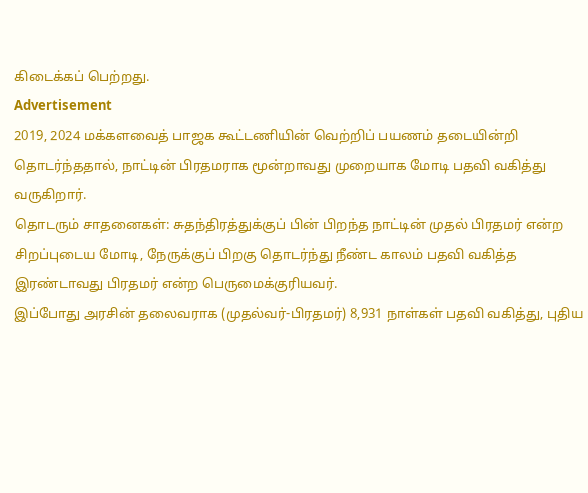கிடைக்கப் பெற்றது.
Advertisement
2019, 2024 மக்களவைத் பாஜக கூட்டணியின் வெற்றிப் பயணம் தடையின்றி தொடர்ந்ததால், நாட்டின் பிரதமராக மூன்றாவது முறையாக மோடி பதவி வகித்து வருகிறார்.
தொடரும் சாதனைகள்: சுதந்திரத்துக்குப் பின் பிறந்த நாட்டின் முதல் பிரதமர் என்ற சிறப்புடைய மோடி, நேருக்குப் பிறகு தொடர்ந்து நீண்ட காலம் பதவி வகித்த இரண்டாவது பிரதமர் என்ற பெருமைக்குரியவர்.
இப்போது அரசின் தலைவராக (முதல்வர்-பிரதமர்) 8,931 நாள்கள் பதவி வகித்து, புதிய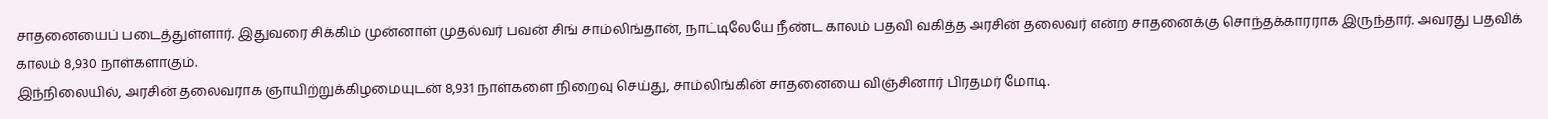சாதனையைப் படைத்துள்ளார். இதுவரை சிக்கிம் முன்னாள் முதல்வர் பவன் சிங் சாம்லிங்தான், நாட்டிலேயே நீண்ட காலம் பதவி வகித்த அரசின் தலைவர் என்ற சாதனைக்கு சொந்தக்காரராக இருந்தார். அவரது பதவிக் காலம் 8,930 நாள்களாகும்.
இந்நிலையில், அரசின் தலைவராக ஞாயிற்றுக்கிழமையுடன் 8,931 நாள்களை நிறைவு செய்து, சாம்லிங்கின் சாதனையை விஞ்சினார் பிரதமர் மோடி.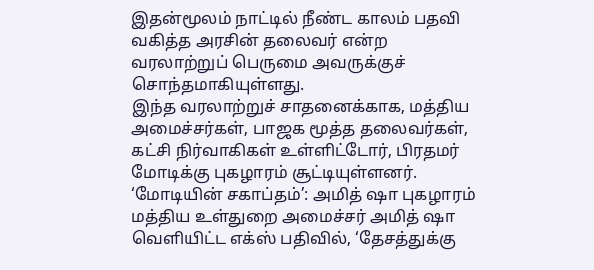இதன்மூலம் நாட்டில் நீண்ட காலம் பதவி வகித்த அரசின் தலைவர் என்ற வரலாற்றுப் பெருமை அவருக்குச் சொந்தமாகியுள்ளது.
இந்த வரலாற்றுச் சாதனைக்காக, மத்திய அமைச்சர்கள், பாஜக மூத்த தலைவர்கள், கட்சி நிர்வாகிகள் உள்ளிட்டோர், பிரதமர் மோடிக்கு புகழாரம் சூட்டியுள்ளனர்.
‘மோடியின் சகாப்தம்’: அமித் ஷா புகழாரம்
மத்திய உள்துறை அமைச்சர் அமித் ஷா வெளியிட்ட எக்ஸ் பதிவில், ‘தேசத்துக்கு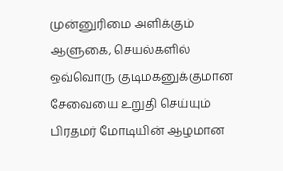முன்னுரிமை அளிக்கும் ஆளுகை, செயல்களில் ஒவ்வொரு குடிமகனுக்குமான சேவையை உறுதி செய்யும் பிரதமர் மோடியின் ஆழமான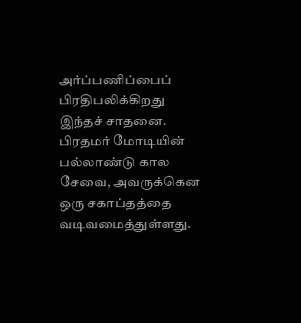அர்ப்பணிப்பைப் பிரதிபலிக்கிறது இந்தச் சாதனை.
பிரதமர் மோடியின் பல்லாண்டு கால சேவை, அவருக்கென ஒரு சகாப்தத்தை வடிவமைத்துள்ளது.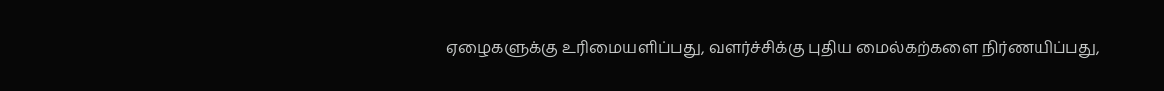ஏழைகளுக்கு உரிமையளிப்பது, வளர்ச்சிக்கு புதிய மைல்கற்களை நிர்ணயிப்பது,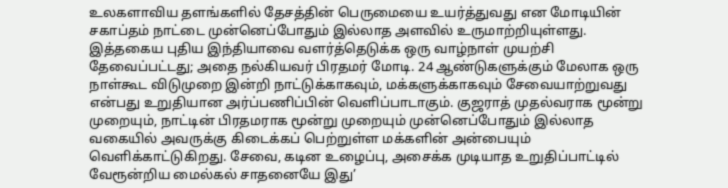உலகளாவிய தளங்களில் தேசத்தின் பெருமையை உயர்த்துவது என மோடியின் சகாப்தம் நாட்டை முன்னெப்போதும் இல்லாத அளவில் உருமாற்றியுள்ளது.
இத்தகைய புதிய இந்தியாவை வளர்த்தெடுக்க ஒரு வாழ்நாள் முயற்சி தேவைப்பட்டது; அதை நல்கியவர் பிரதமர் மோடி. 24 ஆண்டுகளுக்கும் மேலாக ஒரு நாள்கூட விடுமுறை இன்றி நாட்டுக்காகவும், மக்களுக்காகவும் சேவையாற்றுவது என்பது உறுதியான அர்ப்பணிப்பின் வெளிப்பாடாகும். குஜராத் முதல்வராக மூன்று முறையும், நாட்டின் பிரதமராக மூன்று முறையும் முன்னெப்போதும் இல்லாத வகையில் அவருக்கு கிடைக்கப் பெற்றுள்ள மக்களின் அன்பையும் வெளிக்காட்டுகிறது. சேவை, கடின உழைப்பு, அசைக்க முடியாத உறுதிப்பாட்டில் வேரூன்றிய மைல்கல் சாதனையே இது’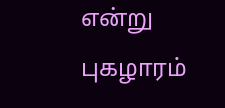என்று புகழாரம்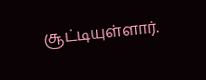சூட்டியுள்ளார்.